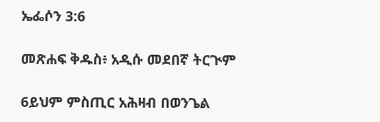ኤፌሶን 3:6

መጽሐፍ ቅዱስ፥ አዲሱ መደበኛ ትርጒም

6ይህም ምስጢር አሕዛብ በወንጌል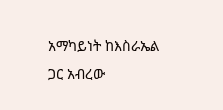አማካይነት ከእስራኤል ጋር አብረው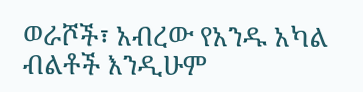ወራሾች፣ አብረው የአንዱ አካል ብልቶች እንዲሁም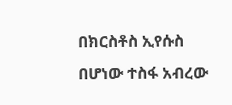በክርስቶስ ኢየሱስ በሆነው ተስፋ አብረው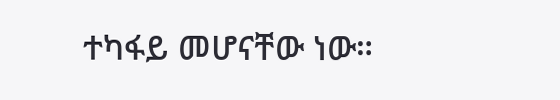ተካፋይ መሆናቸው ነው።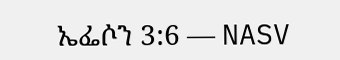ኤፌሶን 3:6 — NASV